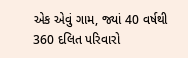એક એવું ગામ, જ્યાં 40 વર્ષથી 360 દલિત પરિવારો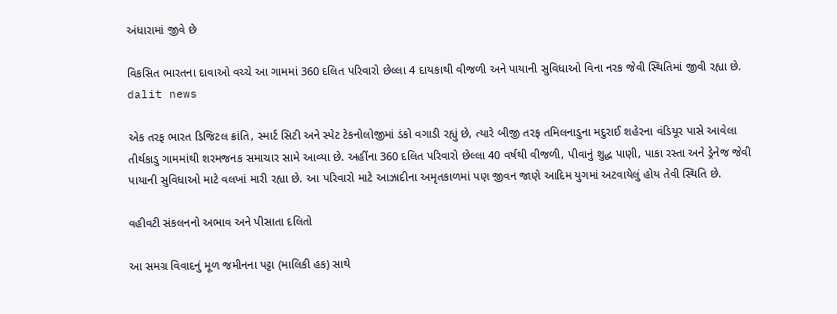અંધારામાં જીવે છે

વિકસિત ભારતના દાવાઓ વચ્ચે આ ગામમાં 360 દલિત પરિવારો છેલ્લા 4 દાયકાથી વીજળી અને પાયાની સુવિધાઓ વિના નરક જેવી સ્થિતિમાં જીવી રહ્યા છે.
dalit news

એક તરફ ભારત ડિજિટલ ક્રાંતિ, સ્માર્ટ સિટી અને સ્પેટ ટેકનોલોજીમાં ડંકો વગાડી રહ્યું છે, ત્યારે બીજી તરફ તમિલનાડુના મદુરાઈ શહેરના વંડિયૂર પાસે આવેલા તીર્થકાડુ ગામમાંથી શરમજનક સમાચાર સામે આવ્યા છે. અહીંના 360 દલિત પરિવારો છેલ્લા 40 વર્ષથી વીજળી, પીવાનું શુદ્ધ પાણી, પાકા રસ્તા અને ડ્રેનેજ જેવી પાયાની સુવિધાઓ માટે વલખાં મારી રહ્યા છે. આ પરિવારો માટે આઝાદીના અમૃતકાળમાં પણ જીવન જાણે આદિમ યુગમાં અટવાયેલું હોય તેવી સ્થિતિ છે.

વહીવટી સંકલનનો અભાવ અને પીસાતા દલિતો

આ સમગ્ર વિવાદનું મૂળ જમીનના પટ્ટા (માલિકી હક) સાથે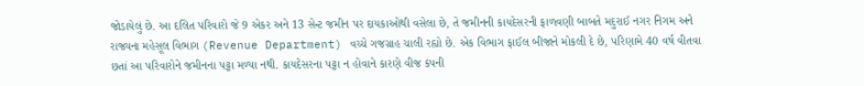જોડાયેલું છે. આ દલિત પરિવારો જે 9 એકર અને 13 સેન્ટ જમીન પર દાયકાઓથી વસેલા છે, તે જમીનની કાયદેસરની ફાળવણી બાબતે મદુરાઈ નગર નિગમ અને રાજ્યના મહેસૂલ વિભાગ (Revenue Department) વચ્ચે ગજગ્રાહ ચાલી રહ્યો છે. એક વિભાગ ફાઈલ બીજાને મોકલી દે છે, પરિણામે 40 વર્ષ વીતવા છતાં આ પરિવારોને જમીનના પટ્ટા મળ્યા નથી. કાયદેસરના પટ્ટા ન હોવાને કારણે વીજ કંપની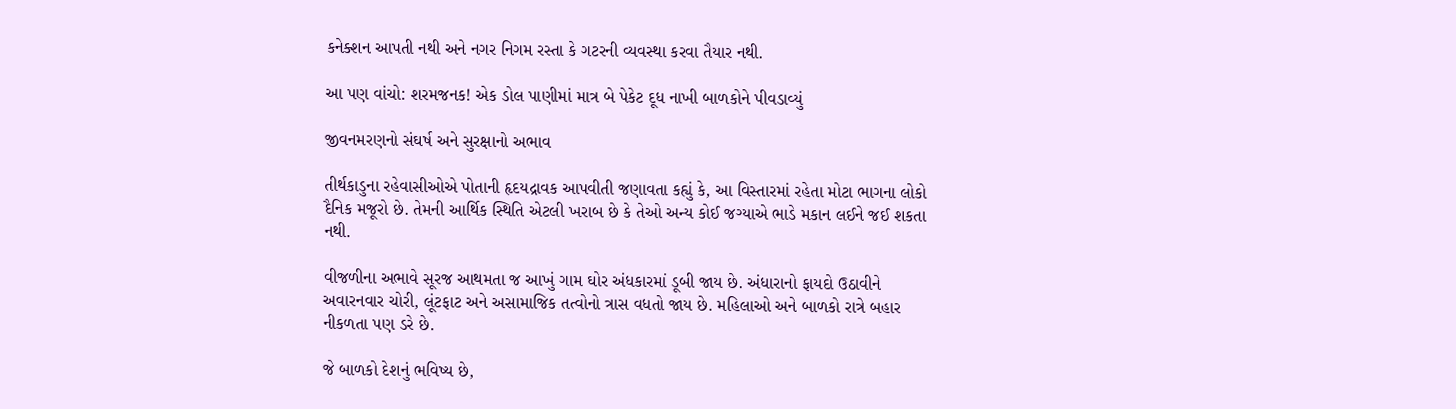કનેક્શન આપતી નથી અને નગર નિગમ રસ્તા કે ગટરની વ્યવસ્થા કરવા તૈયાર નથી.

આ પણ વાંચો: શરમજનક! એક ડોલ પાણીમાં માત્ર બે પેકેટ દૂધ નાખી બાળકોને પીવડાવ્યું

જીવનમરણનો સંઘર્ષ અને સુરક્ષાનો અભાવ

તીર્થકાડુના રહેવાસીઓએ પોતાની હૃદયદ્રાવક આપવીતી જણાવતા કહ્યું કે, આ વિસ્તારમાં રહેતા મોટા ભાગના લોકો દૈનિક મજૂરો છે. તેમની આર્થિક સ્થિતિ એટલી ખરાબ છે કે તેઓ અન્ય કોઈ જગ્યાએ ભાડે મકાન લઈને જઈ શકતા નથી.

વીજળીના અભાવે સૂરજ આથમતા જ આખું ગામ ઘોર અંધકારમાં ડૂબી જાય છે. અંધારાનો ફાયદો ઉઠાવીને અવારનવાર ચોરી, લૂંટફાટ અને અસામાજિક તત્વોનો ત્રાસ વધતો જાય છે. મહિલાઓ અને બાળકો રાત્રે બહાર નીકળતા પણ ડરે છે.

જે બાળકો દેશનું ભવિષ્ય છે,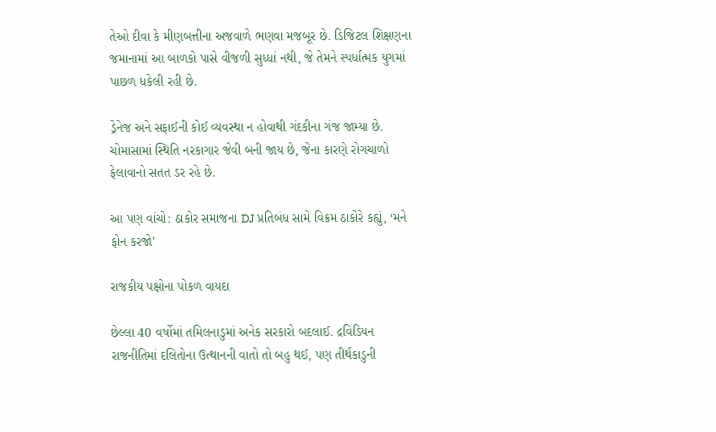તેઓ દીવા કે મીણબત્તીના અજવાળે ભણવા મજબૂર છે. ડિજિટલ શિક્ષણના જમાનામાં આ બાળકો પાસે વીજળી સુધ્ધાં નથી, જે તેમને સ્પર્ધાત્મક યુગમાં પાછળ ધકેલી રહી છે.

ડ્રેનેજ અને સફાઈની કોઈ વ્યવસ્થા ન હોવાથી ગંદકીના ગંજ જામ્યા છે. ચોમાસામાં સ્થિતિ નરકાગાર જેવી બની જાય છે, જેના કારણે રોગચાળો ફેલાવાનો સતત ડર રહે છે.

આ પણ વાંચો: ઠાકોર સમાજના DJ પ્રતિબંધ સામે વિક્રમ ઠાકોરે કહ્યું, ‘મને ફોન કરજો’

રાજકીય પક્ષોના પોકળ વાયદા

છેલ્લા 40 વર્ષોમાં તમિલનાડુમાં અનેક સરકારો બદલાઈ. દ્રવિડિયન રાજનીતિમાં દલિતોના ઉત્થાનની વાતો તો બહુ થઈ, પણ તીર્થકાડુની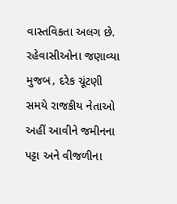વાસ્તવિકતા અલગ છે. રહેવાસીઓના જણાવ્યા મુજબ, દરેક ચૂંટણી સમયે રાજકીય નેતાઓ અહીં આવીને જમીનના પટ્ટા અને વીજળીના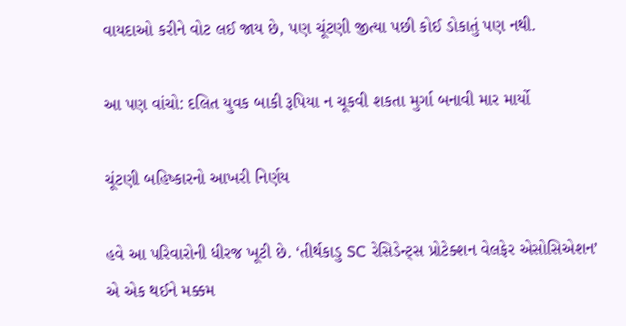વાયદાઓ કરીને વોટ લઈ જાય છે, પણ ચૂંટણી જીત્યા પછી કોઈ ડોકાતું પણ નથી.

આ પણ વાંચો: દલિત યુવક બાકી રૂપિયા ન ચૂકવી શકતા મુર્ગા બનાવી માર માર્યો

ચૂંટણી બહિષ્કારનો આખરી નિર્ણય

હવે આ પરિવારોની ધીરજ ખૂટી છે. ‘તીર્થકાડુ SC રેસિડેન્ટ્સ પ્રોટેક્શન વેલફેર એસોસિએશન’ એ એક થઈને મક્કમ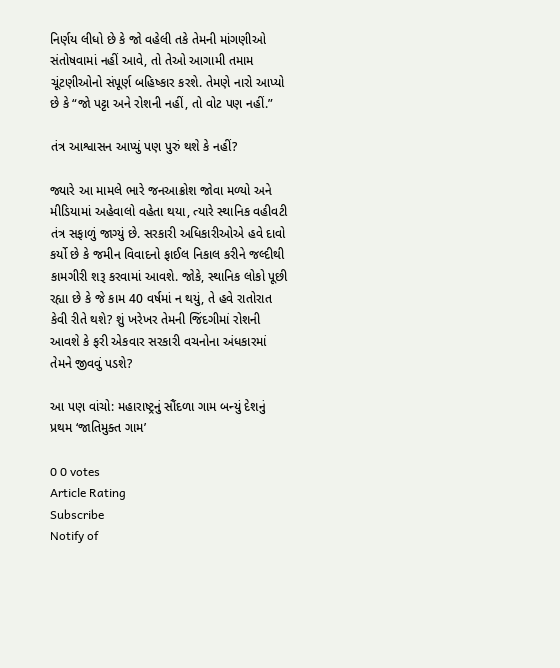નિર્ણય લીધો છે કે જો વહેલી તકે તેમની માંગણીઓ સંતોષવામાં નહીં આવે, તો તેઓ આગામી તમામ ચૂંટણીઓનો સંપૂર્ણ બહિષ્કાર કરશે. તેમણે નારો આપ્યો છે કે “જો પટ્ટા અને રોશની નહીં, તો વોટ પણ નહીં.”

તંત્ર આશ્વાસન આપ્યું પણ પુરું થશે કે નહીં?

જ્યારે આ મામલે ભારે જનઆક્રોશ જોવા મળ્યો અને મીડિયામાં અહેવાલો વહેતા થયા, ત્યારે સ્થાનિક વહીવટી તંત્ર સફાળું જાગ્યું છે. સરકારી અધિકારીઓએ હવે દાવો કર્યો છે કે જમીન વિવાદનો ફાઈલ નિકાલ કરીને જલ્દીથી કામગીરી શરૂ કરવામાં આવશે. જોકે, સ્થાનિક લોકો પૂછી રહ્યા છે કે જે કામ 40 વર્ષમાં ન થયું, તે હવે રાતોરાત કેવી રીતે થશે? શું ખરેખર તેમની જિંદગીમાં રોશની આવશે કે ફરી એકવાર સરકારી વચનોના અંધકારમાં તેમને જીવવું પડશે?

આ પણ વાંચો: મહારાષ્ટ્રનું સૌંદળા ગામ બન્યું દેશનું પ્રથમ ‘જાતિમુક્ત ગામ’

0 0 votes
Article Rating
Subscribe
Notify of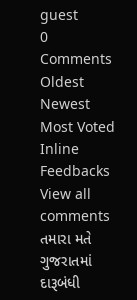guest
0 Comments
Oldest
Newest Most Voted
Inline Feedbacks
View all comments
તમારા મતે ગુજરાતમાં દારૂબંધી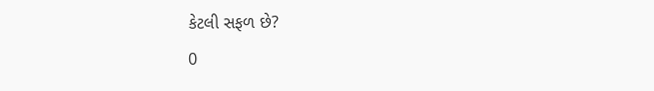કેટલી સફળ છે?
0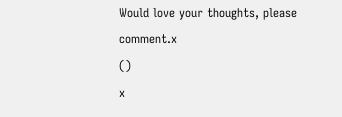Would love your thoughts, please comment.x
()
x